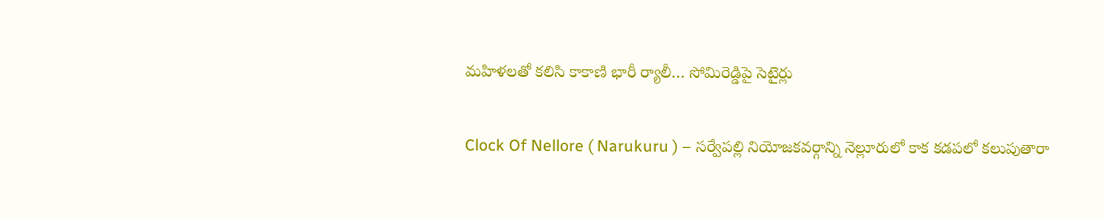మహిళలతో కలిసి కాకాణి భారీ ర్యాలీ… సోమిరెడ్డిపై సెటైర్లు

Clock Of Nellore ( Narukuru ) – సర్వేపల్లి నియోజకవర్గాన్ని నెల్లూరులో కాక కడపలో కలుపుతారా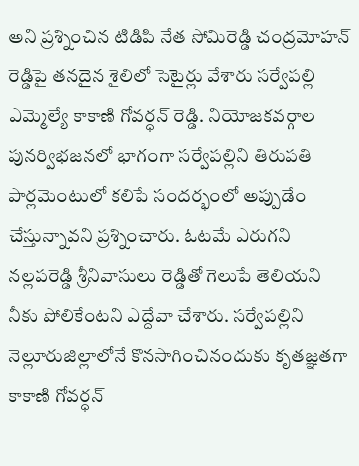అని ప్రశ్నించిన టిడిపి నేత సోమిరెడ్డి చంద్రమోహన్ రెడ్డిపై తనదైన శైలిలో సెటైర్లు వేశారు సర్వేపల్లి ఎమ్మెల్యే కాకాణి గోవర్ధన్ రెడ్డి. నియోజకవర్గాల పునర్విభజనలో భాగంగా సర్వేపల్లిని తిరుపతి పార్లమెంటులో కలిపే సందర్భంలో అప్పుడేం చేస్తున్నావని ప్రశ్నించారు. ఓటమే ఎరుగని నల్లపరెడ్డి శ్రీనివాసులు రెడ్డితో గెలుపే తెలియని నీకు పోలికేంటని ఎద్దేవా చేశారు. సర్వేపల్లిని నెల్లూరుజిల్లాలోనే కొనసాగించినందుకు కృతజ్ఞతగా కాకాణి గోవర్ధన్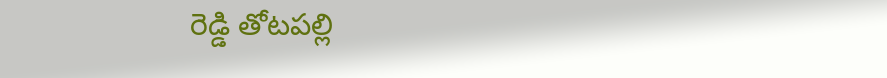రెడ్డి తోటపల్లి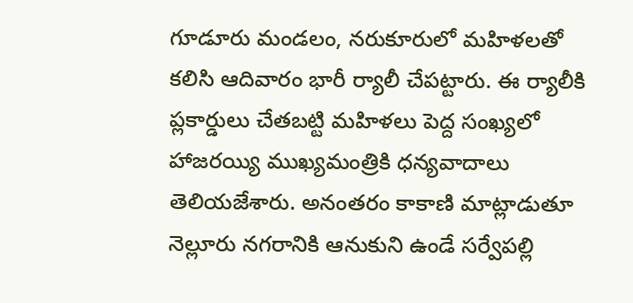గూడూరు మండలం, నరుకూరులో మహిళలతో కలిసి ఆదివారం భారీ ర్యాలీ చేపట్టారు. ఈ ర్యాలీకి ప్లకార్డులు చేతబట్టి మహిళలు పెద్ద సంఖ్యలో హాజరయ్యి ముఖ్యమంత్రికి ధన్యవాదాలు తెలియజేశారు. అనంతరం కాకాణి మాట్లాడుతూ నెల్లూరు నగరానికి ఆనుకుని ఉండే సర్వేపల్లి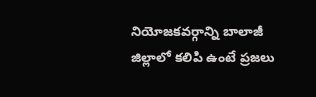నియోజకవర్గాన్ని బాలాజీ జిల్లాలో కలిపి ఉంటే ప్రజలు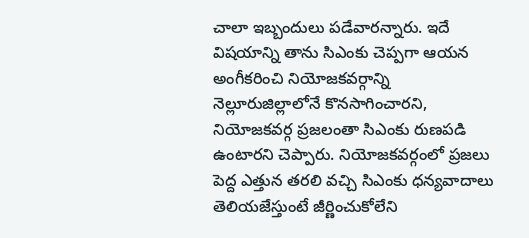చాలా ఇబ్బందులు పడేవారన్నారు. ఇదే విషయాన్ని తాను సిఎంకు చెప్పగా ఆయన అంగీకరించి నియోజకవర్గాన్ని నెల్లూరుజిల్లాలోనే కొనసాగించారని, నియోజకవర్గ ప్రజలంతా సిఎంకు రుణపడి ఉంటారని చెప్పారు. నియోజకవర్గంలో ప్రజలు పెద్ద ఎత్తున తరలి వచ్చి సిఎంకు ధన్యవాదాలు తెలియజేస్తుంటే జీర్ణించుకోలేని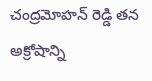చంద్రమోహన్ రెడ్డి తన అక్రోషాన్ని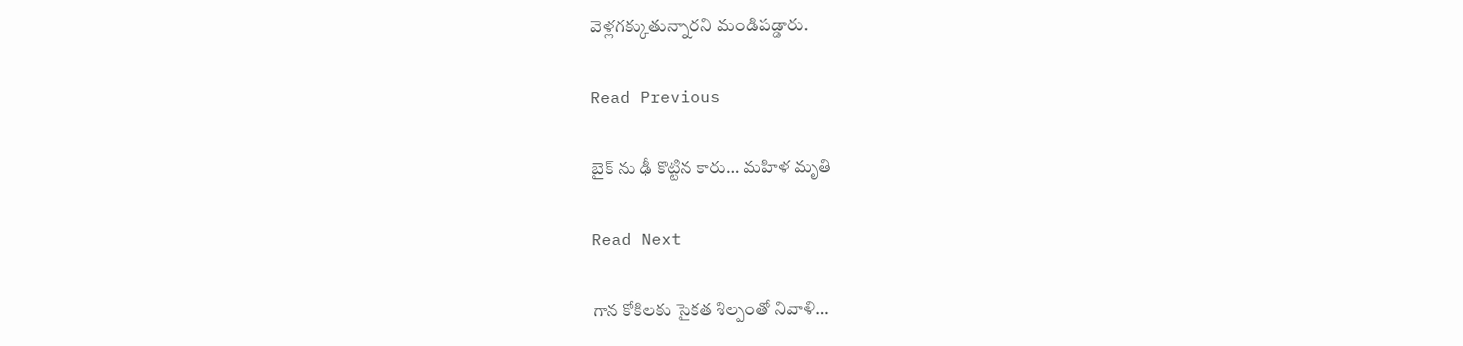వెళ్లగక్కుతున్నారని మండిపడ్డారు.

Read Previous

బైక్ ను ఢీ కొట్టిన కారు… మహిళ మృతి

Read Next

గాన కోకిలకు సైకత శిల్పంతో నివాళి…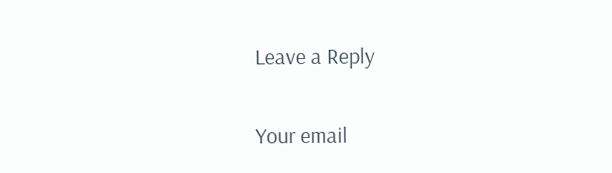Leave a Reply

Your email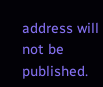address will not be published.